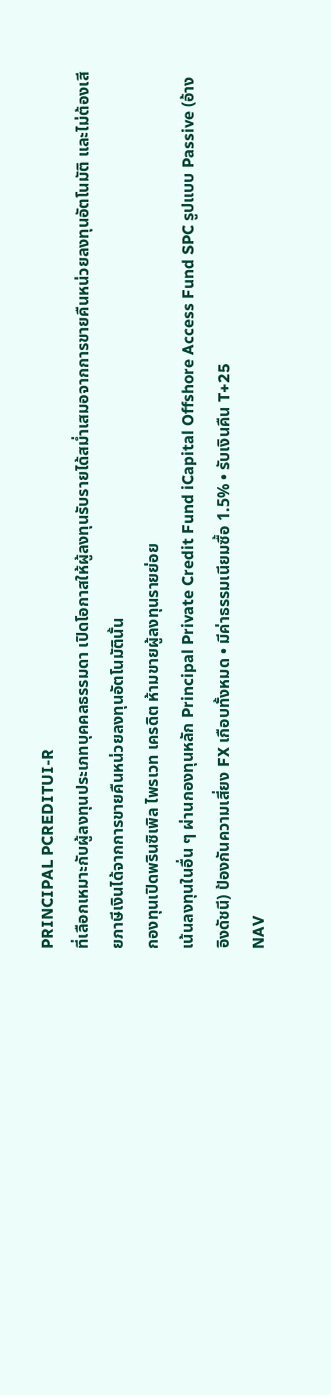PRINCIPAL PCREDITUI-R
ที่เลือกเหมาะกับผู้ลงทุนประเภทบุคคลธรรมดา เปิดโอกาสให้ผู้ลงทุนรับรายได้สม่ำเสมอจากการขายคืนหน่วยลงทุนอัตโนมัติ และไม่ต้องเสียภาษีเงินได้จากการขายคืนหน่วยลงทุนอัตโนมัตินั้น
กองทุนเปิดพรินซิเพิล ไพรเวท เครดิต ห้ามขายผู้ลงทุนรายย่อย
เน้นลงทุนในอื่น ๆ ผ่านกองทุนหลัก Principal Private Credit Fund iCapital Offshore Access Fund SPC รูปแบบ Passive (อ้างอิงดัชนี) ป้องกันความเสี่ยง FX เกือบทั้งหมด • มีค่าธรรมเนียมซื้อ 1.5% • รับเงินคืน T+25
NAV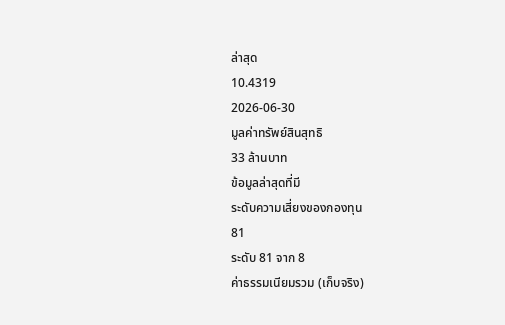ล่าสุด
10.4319
2026-06-30
มูลค่าทรัพย์สินสุทธิ
33 ล้านบาท
ข้อมูลล่าสุดที่มี
ระดับความเสี่ยงของกองทุน
81
ระดับ 81 จาก 8
ค่าธรรมเนียมรวม (เก็บจริง)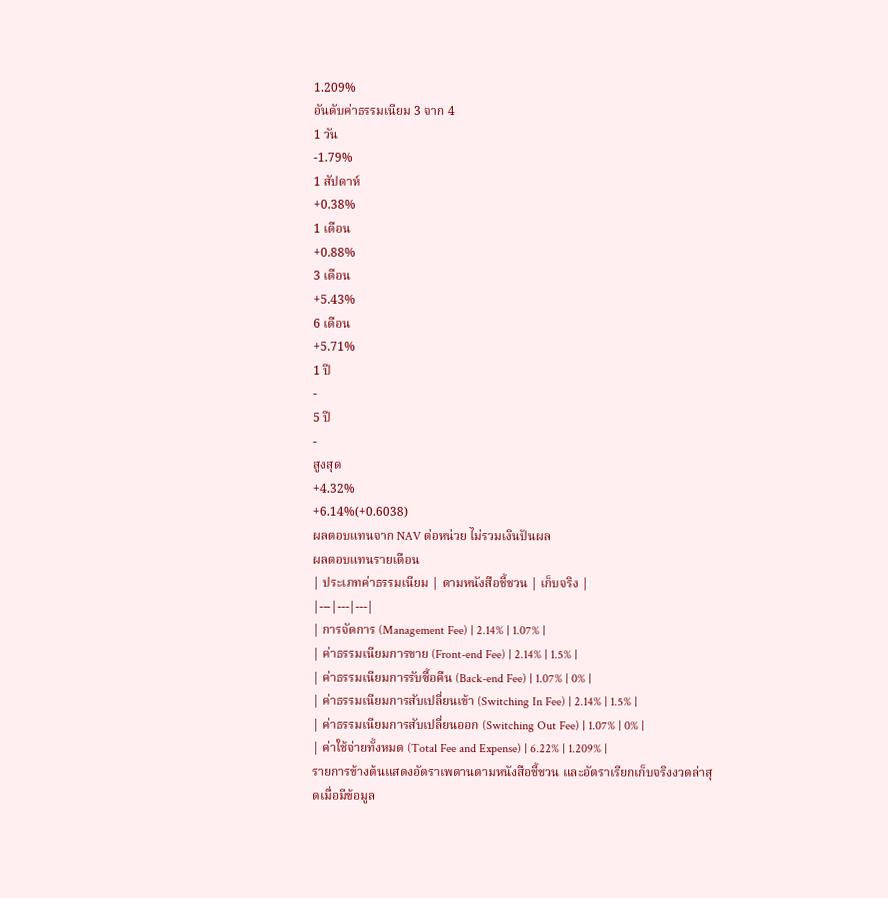1.209%
อันดับค่าธรรมเนียม 3 จาก 4
1 วัน
-1.79%
1 สัปดาห์
+0.38%
1 เดือน
+0.88%
3 เดือน
+5.43%
6 เดือน
+5.71%
1 ปี
-
5 ปี
-
สูงสุด
+4.32%
+6.14%(+0.6038)
ผลตอบแทนจาก NAV ต่อหน่วย ไม่รวมเงินปันผล
ผลตอบแทนรายเดือน
| ประเภทค่าธรรมเนียม | ตามหนังสือชี้ชวน | เก็บจริง |
|---|---|---|
| การจัดการ (Management Fee) | 2.14% | 1.07% |
| ค่าธรรมเนียมการขาย (Front-end Fee) | 2.14% | 1.5% |
| ค่าธรรมเนียมการรับซื้อคืน (Back-end Fee) | 1.07% | 0% |
| ค่าธรรมเนียมการสับเปลี่ยนเข้า (Switching In Fee) | 2.14% | 1.5% |
| ค่าธรรมเนียมการสับเปลี่ยนออก (Switching Out Fee) | 1.07% | 0% |
| ค่าใช้จ่ายทั้งหมด (Total Fee and Expense) | 6.22% | 1.209% |
รายการข้างต้นแสดงอัตราเพดานตามหนังสือชี้ชวน และอัตราเรียกเก็บจริงงวดล่าสุดเมื่อมีข้อมูล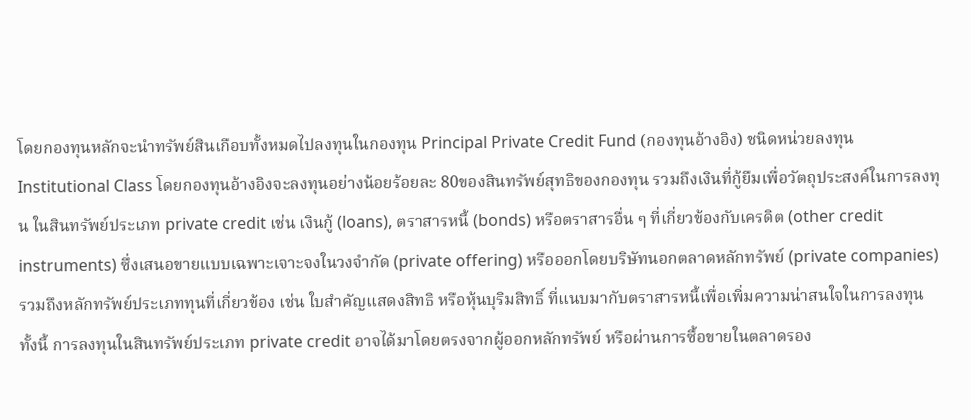โดยกองทุนหลักจะนำทรัพย์สินเกือบทั้งหมดไปลงทุนในกองทุน Principal Private Credit Fund (กองทุนอ้างอิง) ชนิดหน่วยลงทุน Institutional Class โดยกองทุนอ้างอิงจะลงทุนอย่างน้อยร้อยละ 80ของสินทรัพย์สุทธิของกองทุน รวมถึงเงินที่กู้ยืมเพื่อวัตถุประสงค์ในการลงทุน ในสินทรัพย์ประเภท private credit เช่น เงินกู้ (loans), ตราสารหนี้ (bonds) หรือตราสารอื่น ๆ ที่เกี่ยวข้องกับเครดิต (other credit instruments) ซึ่งเสนอขายแบบเฉพาะเจาะจงในวงจำกัด (private offering) หรือออกโดยบริษัทนอกตลาดหลักทรัพย์ (private companies) รวมถึงหลักทรัพย์ประเภททุนที่เกี่ยวข้อง เช่น ใบสำคัญแสดงสิทธิ หรือหุ้นบุริมสิทธิ์ ที่แนบมากับตราสารหนี้เพื่อเพิ่มความน่าสนใจในการลงทุน ทั้งนี้ การลงทุนในสินทรัพย์ประเภท private credit อาจได้มาโดยตรงจากผู้ออกหลักทรัพย์ หรือผ่านการซื้อขายในตลาดรอง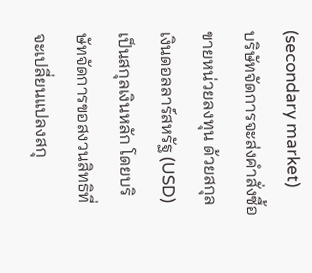(secondary market)
บริษัทจัดการจะส่งคำสั่งซื้อขายหน่วยลงทุน ด้วยสกุลเงินดอลลาร์สหรัฐ (USD) เป็นสกุลเงินหลัก โดยบริษัทจัดการขอสงวนสิทธิที่จะเปลี่ยนแปลงสกุ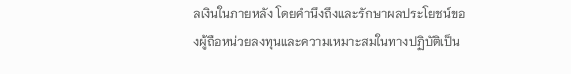ลเงินในภายหลัง โดยคำนึงถึงและรักษาผลประโยชน์ของผู้ถือหน่วยลงทุนและความเหมาะสมในทางปฏิบัติเป็น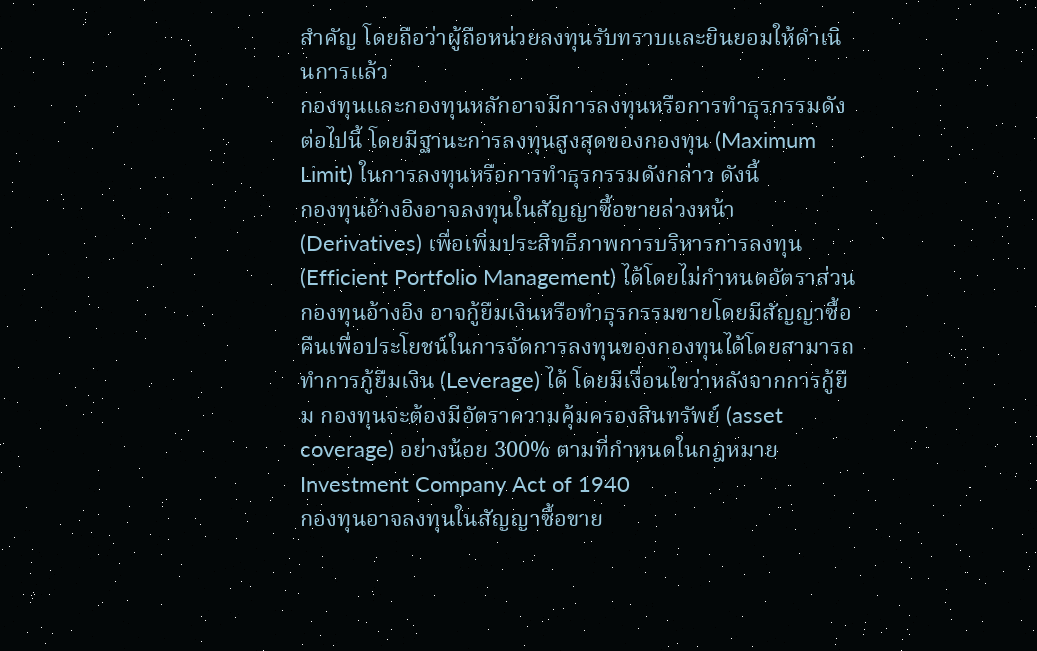สำคัญ โดยถือว่าผู้ถือหน่วยลงทุนรับทราบและยินยอมให้ดำเนินการแล้ว
กองทุนและกองทุนหลักอาจมีการลงทุนหรือการทำธุรกรรมดังต่อไปนี้ โดยมีฐานะการลงทุนสูงสุดของกองทุน (Maximum Limit) ในการลงทุนหรือการทำธุรกรรมดังกล่าว ดังนี้
กองทุนอ้างอิงอาจลงทุนในสัญญาซื้อขายล่วงหน้า (Derivatives) เพื่อเพิ่มประสิทธิภาพการบริหารการลงทุน (Efficient Portfolio Management) ได้โดยไม่กำหนดอัตราส่วน
กองทุนอ้างอิง อาจกู้ยืมเงินหรือทำธุรกรรมขายโดยมีสัญญาซื้อคืนเพื่อประโยชน์ในการจัดการลงทุนของกองทุนได้โดยสามารถทำการกู้ยืมเงิน (Leverage) ได้ โดยมีเงื่อนไขว่าหลังจากการกู้ยืม กองทุนจะต้องมีอัตราความคุ้มครองสินทรัพย์ (asset coverage) อย่างน้อย 300% ตามที่กำหนดในกฎหมาย Investment Company Act of 1940
กองทุนอาจลงทุนในสัญญาซื้อขาย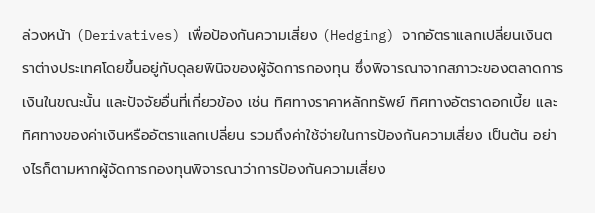ล่วงหน้า (Derivatives) เพื่อป้องกันความเสี่ยง (Hedging) จากอัตราแลกเปลี่ยนเงินตราต่างประเทศโดยขึ้นอยู่กับดุลยพินิจของผู้จัดการกองทุน ซึ่งพิจารณาจากสภาวะของตลาดการเงินในขณะนั้น และปัจจัยอื่นที่เกี่ยวข้อง เช่น ทิศทางราคาหลักทรัพย์ ทิศทางอัตราดอกเบี้ย และทิศทางของค่าเงินหรืออัตราแลกเปลี่ยน รวมถึงค่าใช้จ่ายในการป้องกันความเสี่ยง เป็นต้น อย่างไรก็ตามหากผู้จัดการกองทุนพิจารณาว่าการป้องกันความเสี่ยง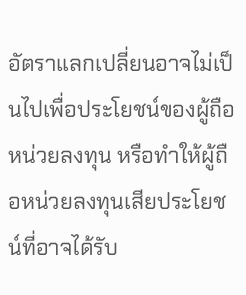อัตราแลกเปลี่ยนอาจไม่เป็นไปเพื่อประโยชน์ของผู้ถือหน่วยลงทุน หรือทำให้ผู้ถือหน่วยลงทุนเสียประโยชน์ที่อาจได้รับ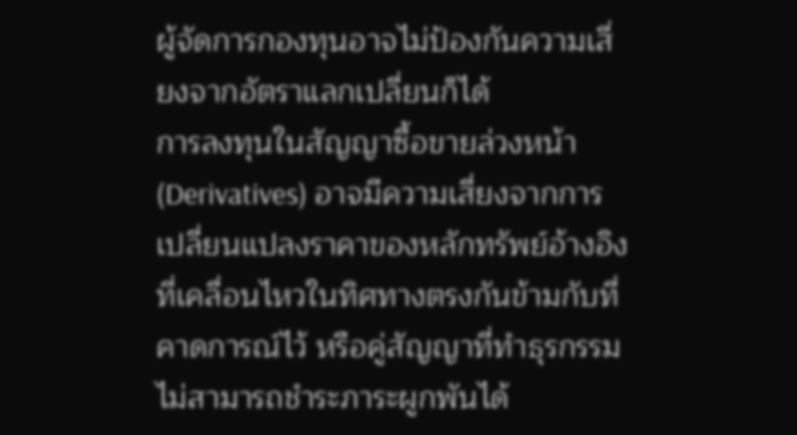ผู้จัดการกองทุนอาจไม่ป้องกันความเสี่ยงจากอัตราแลกเปลี่ยนก็ได้
การลงทุนในสัญญาซื้อขายล่วงหน้า (Derivatives) อาจมีความเสี่ยงจากการเปลี่ยนแปลงราคาของหลักทรัพย์อ้างอิงที่เคลื่อนไหวในทิศทางตรงกันข้ามกับที่คาดการณ์ไว้ หรือคู่สัญญาที่ทำธุรกรรมไม่สามารถชำระภาระผูกพันได้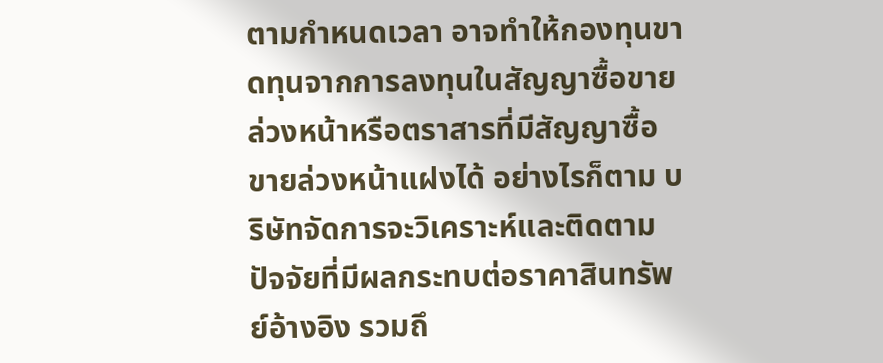ตามกำหนดเวลา อาจทำให้กองทุนขาดทุนจากการลงทุนในสัญญาซื้อขายล่วงหน้าหรือตราสารที่มีสัญญาซื้อขายล่วงหน้าแฝงได้ อย่างไรก็ตาม บริษัทจัดการจะวิเคราะห์และติดตามปัจจัยที่มีผลกระทบต่อราคาสินทรัพย์อ้างอิง รวมถึ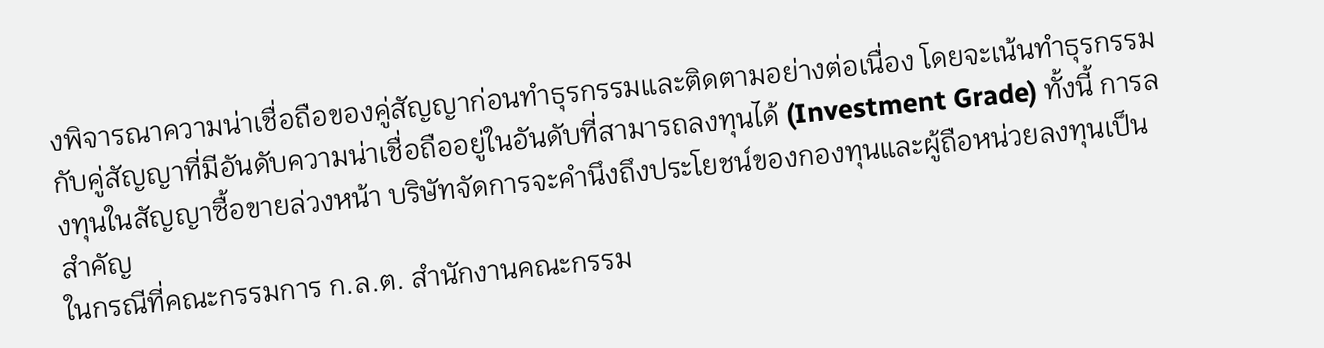งพิจารณาความน่าเชื่อถือของคู่สัญญาก่อนทำธุรกรรมและติดตามอย่างต่อเนื่อง โดยจะเน้นทำธุรกรรมกับคู่สัญญาที่มีอันดับความน่าเชื่อถืออยู่ในอันดับที่สามารถลงทุนได้ (Investment Grade) ทั้งนี้ การลงทุนในสัญญาซื้อขายล่วงหน้า บริษัทจัดการจะคำนึงถึงประโยชน์ของกองทุนและผู้ถือหน่วยลงทุนเป็นสำคัญ
ในกรณีที่คณะกรรมการ ก.ล.ต. สำนักงานคณะกรรม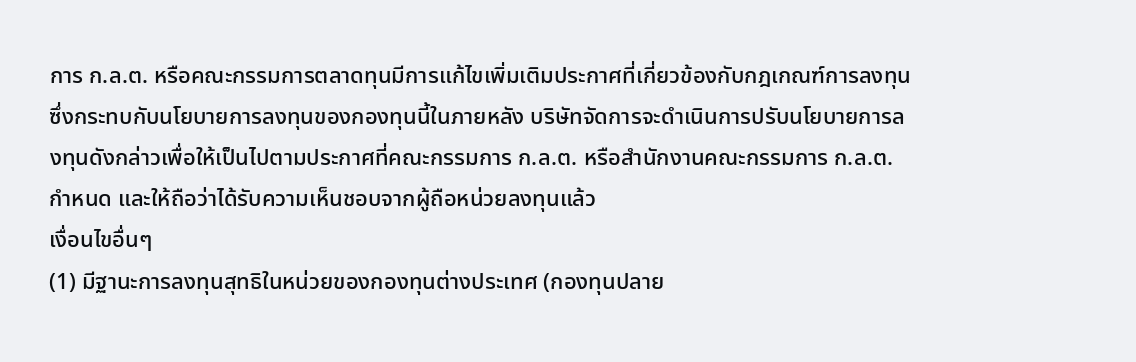การ ก.ล.ต. หรือคณะกรรมการตลาดทุนมีการแก้ไขเพิ่มเติมประกาศที่เกี่ยวข้องกับกฎเกณฑ์การลงทุนซึ่งกระทบกับนโยบายการลงทุนของกองทุนนี้ในภายหลัง บริษัทจัดการจะดำเนินการปรับนโยบายการลงทุนดังกล่าวเพื่อให้เป็นไปตามประกาศที่คณะกรรมการ ก.ล.ต. หรือสำนักงานคณะกรรมการ ก.ล.ต.กำหนด และให้ถือว่าได้รับความเห็นชอบจากผู้ถือหน่วยลงทุนแล้ว
เงื่อนไขอื่นๆ
(1) มีฐานะการลงทุนสุทธิในหน่วยของกองทุนต่างประเทศ (กองทุนปลาย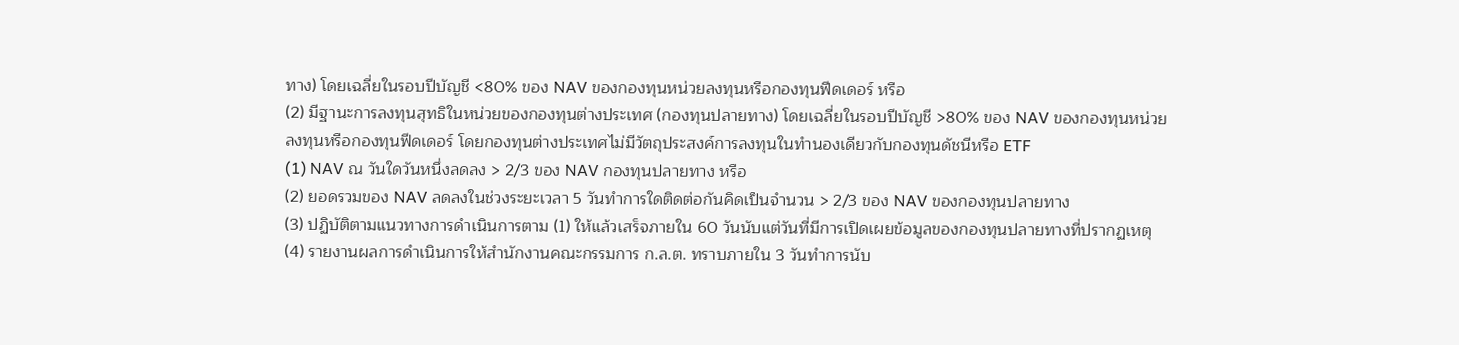ทาง) โดยเฉลี่ยในรอบปีบัญชี <80% ของ NAV ของกองทุนหน่วยลงทุนหรือกองทุนฟีดเดอร์ หรือ
(2) มีฐานะการลงทุนสุทธิในหน่วยของกองทุนต่างประเทศ (กองทุนปลายทาง) โดยเฉลี่ยในรอบปีบัญชี >80% ของ NAV ของกองทุนหน่วยลงทุนหรือกองทุนฟีดเดอร์ โดยกองทุนต่างประเทศไม่มีวัตถุประสงค์การลงทุนในทำนองเดียวกับกองทุนดัชนีหรือ ETF
(1) NAV ณ วันใดวันหนึ่งลดลง > 2/3 ของ NAV กองทุนปลายทาง หรือ
(2) ยอดรวมของ NAV ลดลงในช่วงระยะเวลา 5 วันทำการใดติดต่อกันคิดเป็นจำนวน > 2/3 ของ NAV ของกองทุนปลายทาง
(3) ปฏิบัติตามแนวทางการดำเนินการตาม (1) ให้แล้วเสร็จภายใน 60 วันนับแต่วันที่มีการเปิดเผยข้อมูลของกองทุนปลายทางที่ปรากฏเหตุ
(4) รายงานผลการดำเนินการให้สำนักงานคณะกรรมการ ก.ล.ต. ทราบภายใน 3 วันทำการนับ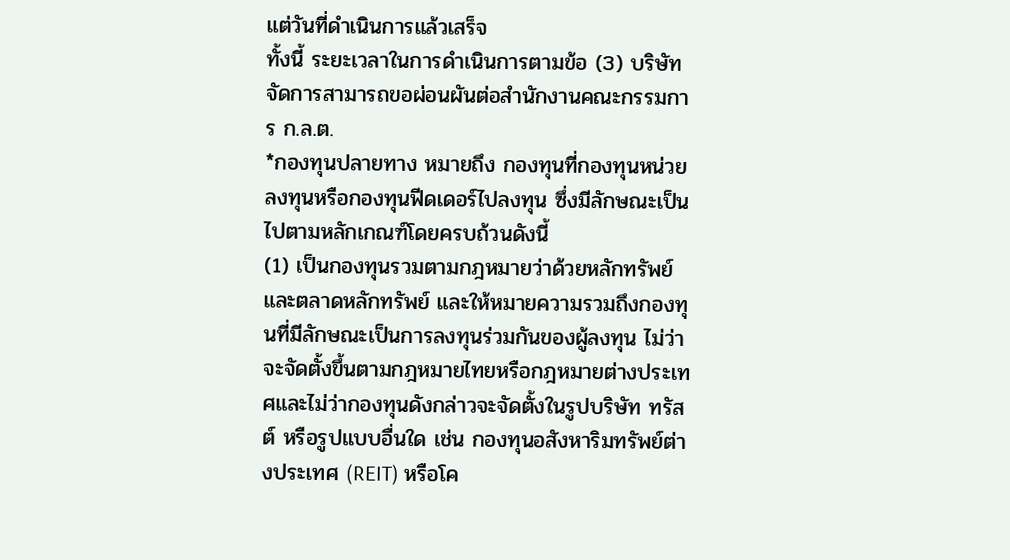แต่วันที่ดำเนินการแล้วเสร็จ
ทั้งนี้ ระยะเวลาในการดำเนินการตามข้อ (3) บริษัทจัดการสามารถขอผ่อนผันต่อสำนักงานคณะกรรมการ ก.ล.ต.
*กองทุนปลายทาง หมายถึง กองทุนที่กองทุนหน่วยลงทุนหรือกองทุนฟีดเดอร์ไปลงทุน ซึ่งมีลักษณะเป็นไปตามหลักเกณฑ์โดยครบถ้วนดังนี้
(1) เป็นกองทุนรวมตามกฎหมายว่าด้วยหลักทรัพย์และตลาดหลักทรัพย์ และให้หมายความรวมถึงกองทุนที่มีลักษณะเป็นการลงทุนร่วมกันของผู้ลงทุน ไม่ว่าจะจัดตั้งขึ้นตามกฎหมายไทยหรือกฎหมายต่างประเทศและไม่ว่ากองทุนดังกล่าวจะจัดตั้งในรูปบริษัท ทรัสต์ หรือรูปแบบอื่นใด เช่น กองทุนอสังหาริมทรัพย์ต่างประเทศ (REIT) หรือโค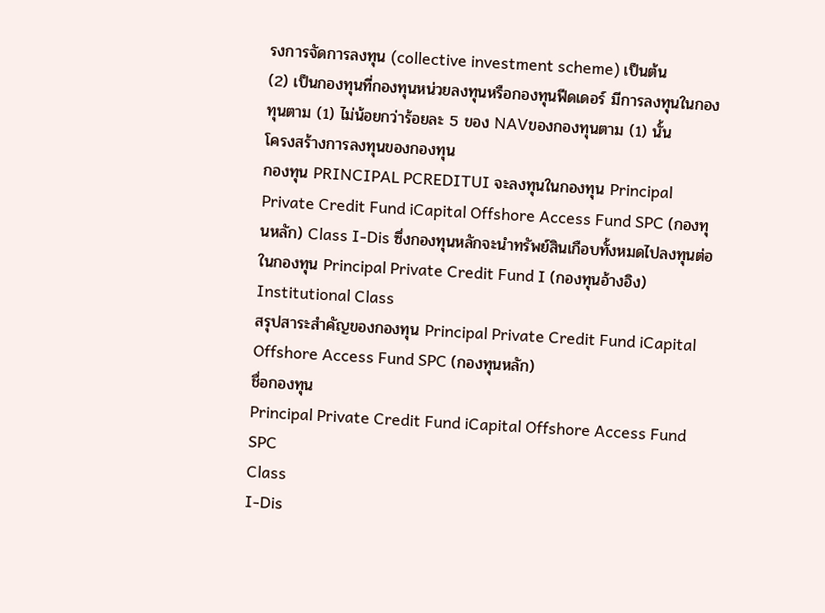รงการจัดการลงทุน (collective investment scheme) เป็นต้น
(2) เป็นกองทุนที่กองทุนหน่วยลงทุนหรือกองทุนฟีดเดอร์ มีการลงทุนในกองทุนตาม (1) ไม่น้อยกว่าร้อยละ 5 ของ NAVของกองทุนตาม (1) นั้น
โครงสร้างการลงทุนของกองทุน
กองทุน PRINCIPAL PCREDITUI จะลงทุนในกองทุน Principal Private Credit Fund iCapital Offshore Access Fund SPC (กองทุนหลัก) Class I-Dis ซึ่งกองทุนหลักจะนำทรัพย์สินเกือบทั้งหมดไปลงทุนต่อในกองทุน Principal Private Credit Fund I (กองทุนอ้างอิง) Institutional Class
สรุปสาระสำคัญของกองทุน Principal Private Credit Fund iCapital Offshore Access Fund SPC (กองทุนหลัก)
ชื่อกองทุน
Principal Private Credit Fund iCapital Offshore Access Fund SPC
Class
I-Dis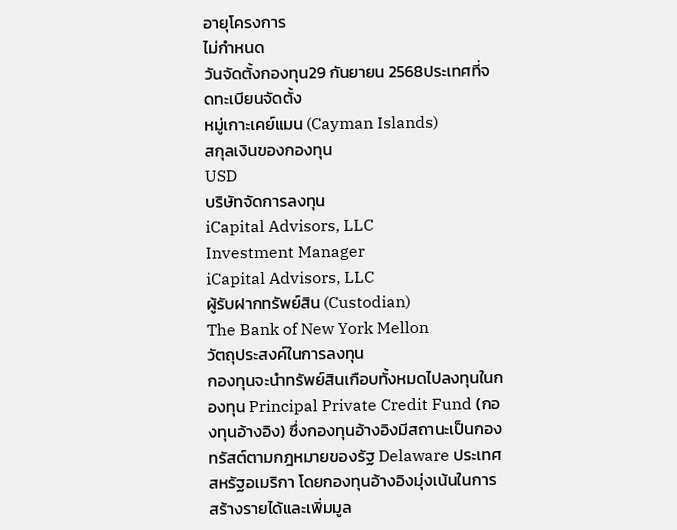อายุโครงการ
ไม่กำหนด
วันจัดตั้งกองทุน29 กันยายน 2568ประเทศที่จดทะเบียนจัดตั้ง
หมู่เกาะเคย์แมน (Cayman Islands)
สกุลเงินของกองทุน
USD
บริษัทจัดการลงทุน
iCapital Advisors, LLC
Investment Manager
iCapital Advisors, LLC
ผู้รับฝากทรัพย์สิน (Custodian)
The Bank of New York Mellon
วัตถุประสงค์ในการลงทุน
กองทุนจะนำทรัพย์สินเกือบทั้งหมดไปลงทุนในกองทุน Principal Private Credit Fund (กองทุนอ้างอิง) ซึ่งกองทุนอ้างอิงมีสถานะเป็นกองทรัสต์ตามกฎหมายของรัฐ Delaware ประเทศสหรัฐอเมริกา โดยกองทุนอ้างอิงมุ่งเน้นในการสร้างรายได้และเพิ่มมูล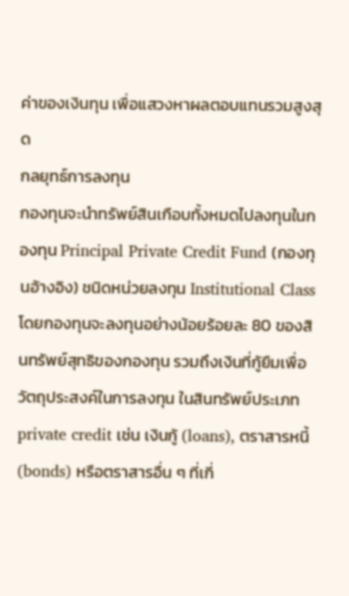ค่าของเงินทุน เพื่อแสวงหาผลตอบแทนรวมสูงสุด
กลยุทธ์การลงทุน
กองทุนจะนำทรัพย์สินเกือบทั้งหมดไปลงทุนในกองทุน Principal Private Credit Fund (กองทุนอ้างอิง) ชนิดหน่วยลงทุน Institutional Class โดยกองทุนจะลงทุนอย่างน้อยร้อยละ 80 ของสินทรัพย์สุทธิของกองทุน รวมถึงเงินที่กู้ยืมเพื่อวัตถุประสงค์ในการลงทุน ในสินทรัพย์ประเภท private credit เช่น เงินกู้ (loans), ตราสารหนี้ (bonds) หรือตราสารอื่น ๆ ที่เกี่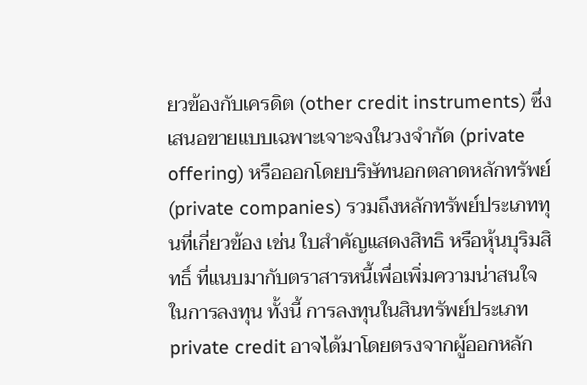ยวข้องกับเครดิต (other credit instruments) ซึ่งเสนอขายแบบเฉพาะเจาะจงในวงจำกัด (private offering) หรือออกโดยบริษัทนอกตลาดหลักทรัพย์ (private companies) รวมถึงหลักทรัพย์ประเภททุนที่เกี่ยวข้อง เช่น ใบสำคัญแสดงสิทธิ หรือหุ้นบุริมสิทธิ์ ที่แนบมากับตราสารหนี้เพื่อเพิ่มความน่าสนใจในการลงทุน ทั้งนี้ การลงทุนในสินทรัพย์ประเภท private credit อาจได้มาโดยตรงจากผู้ออกหลัก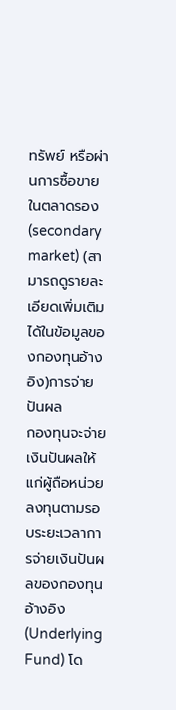ทรัพย์ หรือผ่านการซื้อขายในตลาดรอง (secondary market) (สามารถดูรายละเอียดเพิ่มเติมได้ในข้อมูลของกองทุนอ้างอิง)การจ่ายปันผล
กองทุนจะจ่ายเงินปันผลให้แก่ผู้ถือหน่วยลงทุนตามรอบระยะเวลาการจ่ายเงินปันผลของกองทุนอ้างอิง (Underlying Fund) โด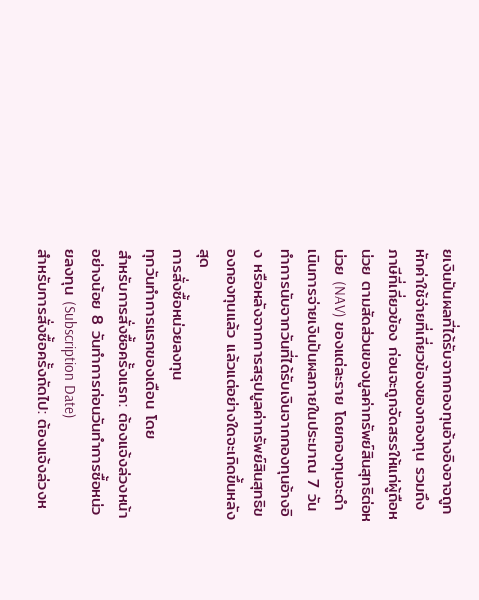ยเงินปันผลที่ได้รับจากกองทุนอ้างอิงอาจถูกหักค่าใช้จ่ายที่เกี่ยวข้องของกองทุน รวมถึงภาษีที่เกี่ยวข้อง ก่อนจะถูกจัดสรรให้แก่ผู้ถือหน่วย ตามสัดส่วนของมูลค่าทรัพย์สินสุทธิต่อหน่วย (NAV) ของแต่ละราย โดยกองทุนจะดำเนินการจ่ายเงินปันผลภายในประมาณ 7 วันทำการนับจากวันที่ได้รับเงินจากกองทุนอ้างอิง หรือหลังจากการสรุปมูลค่าทรัพย์สินสุทธิของกองทุนแล้ว แล้วแต่อย่างใดจะเกิดขึ้นหลังสุด
การสั่งซื้อหน่วยลงทุน
ทุกวันทำการแรกของเดือน โดย
สำหรับการสั่งซื้อครั้งแรก: ต้องแจ้งล่วงหน้าอย่างน้อย 8 วันทำการก่อนวันทําการซื้อหน่วยลงทุน (Subscription Date)
สำหรับการสั่งซื้อครั้งถัดไป: ต้องแจ้งล่วงห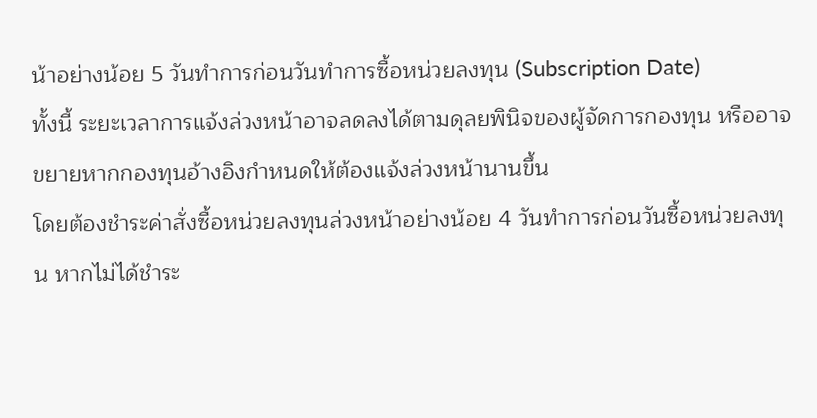น้าอย่างน้อย 5 วันทำการก่อนวันทําการซื้อหน่วยลงทุน (Subscription Date)
ทั้งนี้ ระยะเวลาการแจ้งล่วงหน้าอาจลดลงได้ตามดุลยพินิจของผู้จัดการกองทุน หรืออาจขยายหากกองทุนอ้างอิงกำหนดให้ต้องแจ้งล่วงหน้านานขึ้น
โดยต้องชำระค่าสั่งซื้อหน่วยลงทุนล่วงหน้าอย่างน้อย 4 วันทำการก่อนวันซื้อหน่วยลงทุน หากไม่ได้ชำระ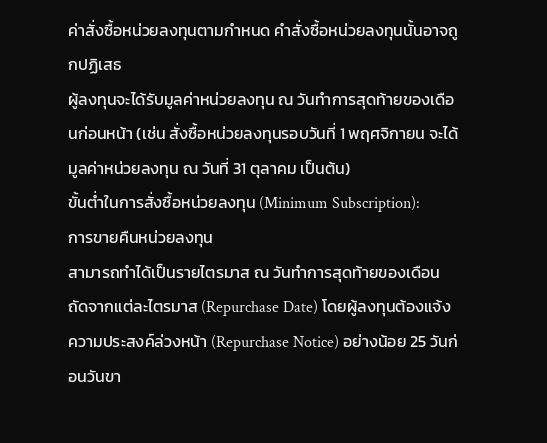ค่าสั่งซื้อหน่วยลงทุนตามกำหนด คำสั่งซื้อหน่วยลงทุนนั้นอาจถูกปฏิเสธ
ผู้ลงทุนจะได้รับมูลค่าหน่วยลงทุน ณ วันทำการสุดท้ายของเดือนก่อนหน้า (เช่น สั่งซื้อหน่วยลงทุนรอบวันที่ 1 พฤศจิกายน จะได้มูลค่าหน่วยลงทุน ณ วันที่ 31 ตุลาคม เป็นต้น)
ขั้นต่ำในการสั่งซื้อหน่วยลงทุน (Minimum Subscription):
การขายคืนหน่วยลงทุน
สามารถทำได้เป็นรายไตรมาส ณ วันทำการสุดท้ายของเดือนถัดจากแต่ละไตรมาส (Repurchase Date) โดยผู้ลงทุนต้องแจ้งความประสงค์ล่วงหน้า (Repurchase Notice) อย่างน้อย 25 วันก่อนวันขา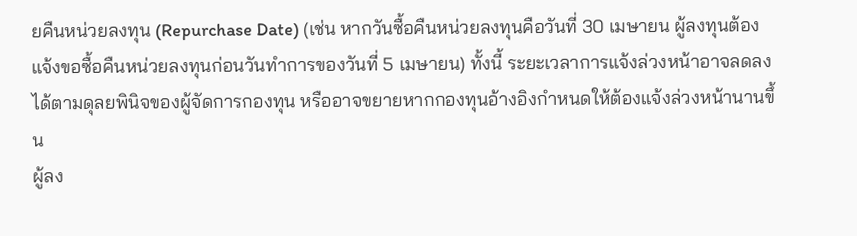ยคืนหน่วยลงทุน (Repurchase Date) (เช่น หากวันซื้อคืนหน่วยลงทุนคือวันที่ 30 เมษายน ผู้ลงทุนต้องแจ้งขอซื้อคืนหน่วยลงทุนก่อนวันทำการของวันที่ 5 เมษายน) ทั้งนี้ ระยะเวลาการแจ้งล่วงหน้าอาจลดลงได้ตามดุลยพินิจของผู้จัดการกองทุน หรืออาจขยายหากกองทุนอ้างอิงกำหนดให้ต้องแจ้งล่วงหน้านานขึ้น
ผู้ลง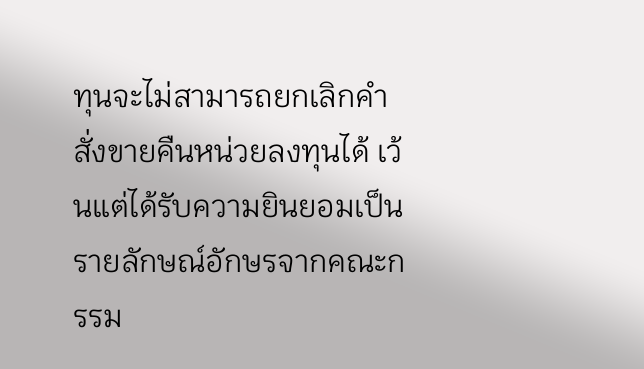ทุนจะไม่สามารถยกเลิกคำสั่งขายคืนหน่วยลงทุนได้ เว้นแต่ได้รับความยินยอมเป็นรายลักษณ์อักษรจากคณะกรรม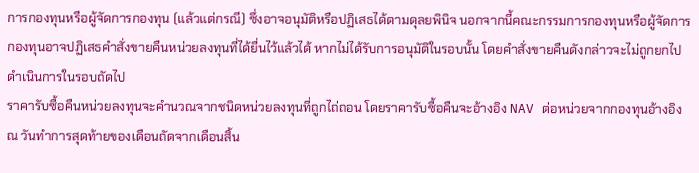การกองทุนหรือผู้จัดการกองทุน (แล้วแต่กรณี) ซึ่งอาจอนุมัติหรือปฏิเสธได้ตามดุลยพินิจ นอกจากนี้คณะกรรมการกองทุนหรือผู้จัดการกองทุนอาจปฏิเสธคำสั่งขายคืนหน่วยลงทุนที่ได้ยื่นไว้แล้วได้ หากไม่ได้รับการอนุมัติในรอบนั้น โดยคำสั่งขายคืนดังกล่าวจะไม่ถูกยกไปดำเนินการในรอบถัดไป
ราคารับซื้อคืนหน่วยลงทุนจะคำนวณจากชนิดหน่วยลงทุนที่ถูกไถ่ถอน โดยราคารับซื้อคืนจะอ้างอิง NAV ต่อหน่วยจากกองทุนอ้างอิง ณ วันทำการสุดท้ายของเดือนถัดจากเดือนสิ้น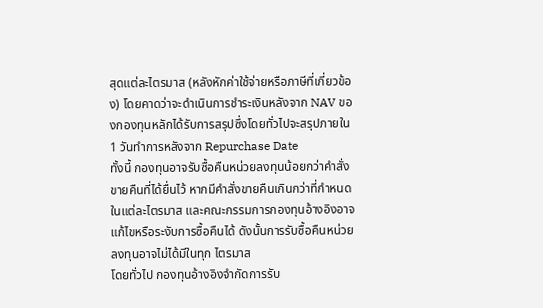สุดแต่ละไตรมาส (หลังหักค่าใช้จ่ายหรือภาษีที่เกี่ยวข้อง) โดยคาดว่าจะดำเนินการชำระเงินหลังจาก NAV ของกองทุนหลักได้รับการสรุปซึ่งโดยทั่วไปจะสรุปภายใน 1 วันทำการหลังจาก Repurchase Date
ทั้งนี้ กองทุนอาจรับซื้อคืนหน่วยลงทุนน้อยกว่าคำสั่งขายคืนที่ได้ยื่นไว้ หากมีคำสั่งขายคืนเกินกว่าที่กำหนดในแต่ละไตรมาส และคณะกรรมการกองทุนอ้างอิงอาจแก้ไขหรือระงับการซื้อคืนได้ ดังนั้นการรับซื้อคืนหน่วยลงทุนอาจไม่ได้มีในทุก ไตรมาส
โดยทั่วไป กองทุนอ้างอิงจำกัดการรับ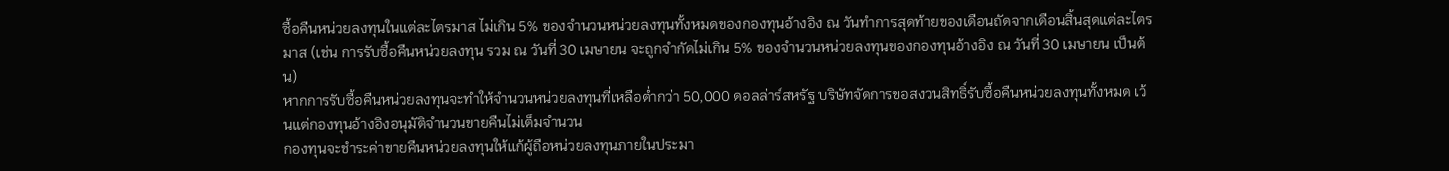ซื้อคืนหน่วยลงทุนในแต่ละไตรมาส ไม่เกิน 5% ของจำนวนหน่วยลงทุนทั้งหมดของกองทุนอ้างอิง ณ วันทำการสุดท้ายของเดือนถัดจากเดือนสิ้นสุดแต่ละไตรมาส (เช่น การรับซื้อคืนหน่วยลงทุน รวม ณ วันที่ 30 เมษายน จะถูกจำกัดไม่เกิน 5% ของจำนวนหน่วยลงทุนของกองทุนอ้างอิง ณ วันที่ 30 เมษายน เป็นต้น)
หากการรับซื้อคืนหน่วยลงทุนจะทำให้จำนวนหน่วยลงทุนที่เหลือต่ำกว่า 50,000 ดอลล่าร์สหรัฐ บริษัทจัดการขอสงวนสิทธิ์รับซื้อคืนหน่วยลงทุนทั้งหมด เว้นแต่กองทุนอ้างอิงอนุมัติจำนวนขายคืนไม่เต็มจำนวน
กองทุนจะชำระค่าขายคืนหน่วยลงทุนให้แก้ผู้ถือหน่วยลงทุนภายในประมา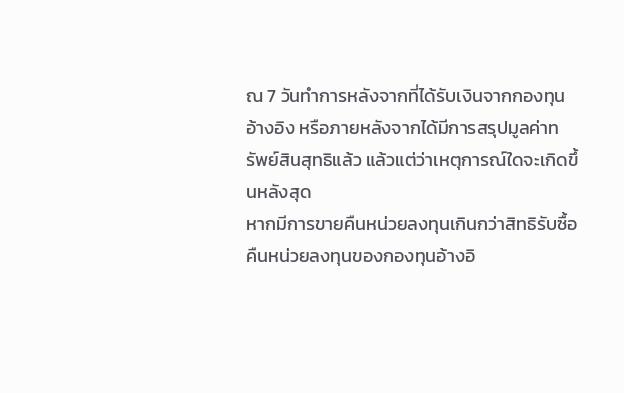ณ 7 วันทำการหลังจากที่ได้รับเงินจากกองทุนอ้างอิง หรือภายหลังจากได้มีการสรุปมูลค่าทรัพย์สินสุทธิแล้ว แล้วแต่ว่าเหตุการณ์ใดจะเกิดขึ้นหลังสุด
หากมีการขายคืนหน่วยลงทุนเกินกว่าสิทธิรับซื้อคืนหน่วยลงทุนของกองทุนอ้างอิ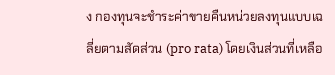ง กองทุนจะชำระค่าขายคืนหน่วยลงทุนแบบเฉลี่ยตามสัดส่วน (pro rata) โดยเงินส่วนที่เหลือ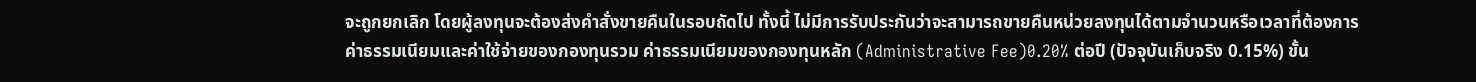จะถูกยกเลิก โดยผู้ลงทุนจะต้องส่งคำสั่งขายคืนในรอบถัดไป ทั้งนี้ ไม่มีการรับประกันว่าจะสามารถขายคืนหน่วยลงทุนได้ตามจำนวนหรือเวลาที่ต้องการ
ค่าธรรมเนียมและค่าใช้จ่ายของกองทุนรวม ค่าธรรมเนียมของกองทุนหลัก (Administrative Fee)0.20% ต่อปี (ปัจจุบันเก็บจริง 0.15%) ขั้น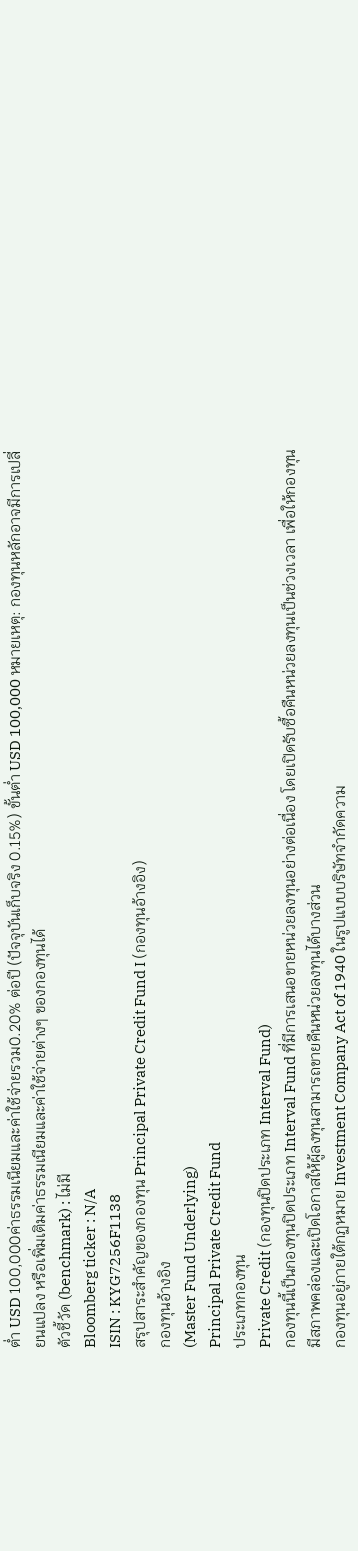ต่ำ USD 100,000ค่าธรรมเนียมและค่าใช้จ่ายรวม0.20% ต่อปี (ปัจจุบันเก็บจริง 0.15%) ขั้นต่ำ USD 100,000 หมายเหตุ: กองทุนหลักอาจมีการเปลี่ยนแปลง หรือเพิ่มเติมค่าธรรมเนียมและค่าใช้จ่ายต่างๆ ของกองทุนได้
ตัวชี้วัด (benchmark) : ไม่มี
Bloomberg ticker : N/A
ISIN : KYG7256F1138
สรุปสาระสำคัญของกองทุน Principal Private Credit Fund I (กองทุนอ้างอิง)
กองทุนอ้างอิง
(Master Fund Underlying)
Principal Private Credit Fund
ประเภทกองทุน
Private Credit (กองทุนปิดประเภท Interval Fund)
กองทุนนี้เป็นกองทุนปิดประเภท Interval Fund ที่มีการเสนอขายหน่วยลงทุนอย่างต่อเนื่อง โดยเปิดรับซื้อคืนหน่วยลงทุนเป็นช่วงเวลา เพื่อให้กองทุนมีสภาพคล่องและเปิดโอกาสให้ผู้ลงทุนสามารถขายคืนหน่วยลงทุนได้บางส่วน
กองทุนอยู่ภายใต้กฏหมาย Investment Company Act of 1940 ในรูปแบบบริษัทจำกัดความ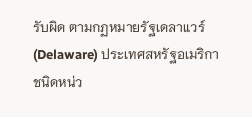รับผิด ตามกฏหมายรัฐเดลาแวร์ (Delaware) ประเทศสหรัฐอเมริกา
ชนิดหน่ว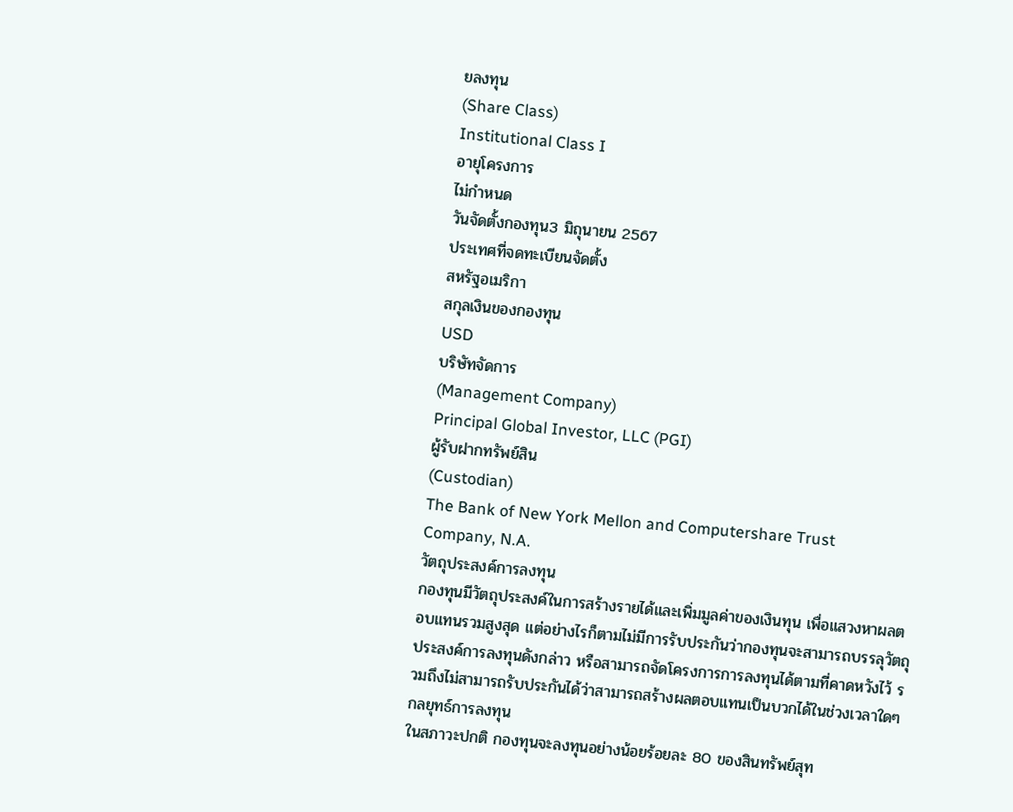ยลงทุน
(Share Class)
Institutional Class I
อายุโครงการ
ไม่กำหนด
วันจัดตั้งกองทุน3 มิถุนายน 2567
ประเทศที่จดทะเบียนจัดตั้ง
สหรัฐอเมริกา
สกุลเงินของกองทุน
USD
บริษัทจัดการ
(Management Company)
Principal Global Investor, LLC (PGI)
ผู้รับฝากทรัพย์สิน
(Custodian)
The Bank of New York Mellon and Computershare Trust Company, N.A.
วัตถุประสงค์การลงทุน
กองทุนมีวัตถุประสงค์ในการสร้างรายได้และเพิ่มมูลค่าของเงินทุน เพื่อแสวงหาผลตอบแทนรวมสูงสุด แต่อย่างไรก็ตามไม่มีการรับประกันว่ากองทุนจะสามารถบรรลุวัตถุประสงค์การลงทุนดังกล่าว หรือสามารถจัดโครงการการลงทุนได้ตามที่คาดหวังไว้ รวมถึงไม่สามารถรับประกันได้ว่าสามารถสร้างผลตอบแทนเป็นบวกได้ในช่วงเวลาใดๆ
กลยุทธ์การลงทุน
ในสภาวะปกติ กองทุนจะลงทุนอย่างน้อยร้อยละ 80 ของสินทรัพย์สุท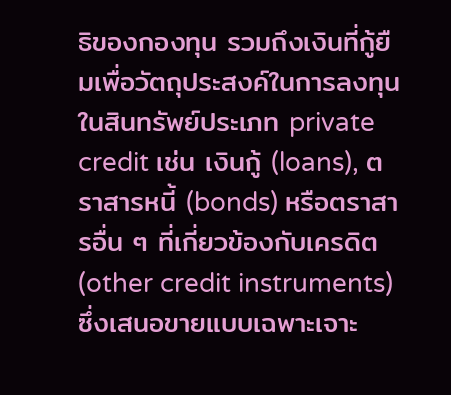ธิของกองทุน รวมถึงเงินที่กู้ยืมเพื่อวัตถุประสงค์ในการลงทุนในสินทรัพย์ประเภท private credit เช่น เงินกู้ (loans), ตราสารหนี้ (bonds) หรือตราสารอื่น ๆ ที่เกี่ยวข้องกับเครดิต (other credit instruments) ซึ่งเสนอขายแบบเฉพาะเจาะ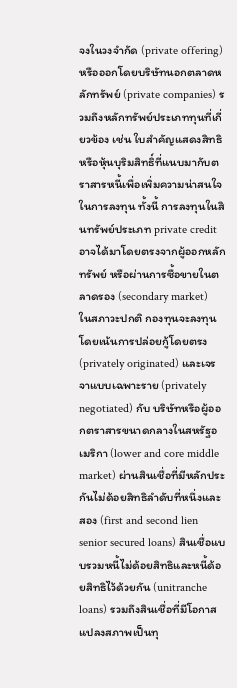จงในวงจำกัด (private offering) หรือออกโดยบริษัทนอกตลาดหลักทรัพย์ (private companies) รวมถึงหลักทรัพย์ประเภททุนที่เกี่ยวข้อง เช่น ใบสำคัญแสดงสิทธิ หรือหุ้นบุริมสิทธิ์ที่แนบมากับตราสารหนี้เพื่อเพิ่มความน่าสนใจในการลงทุน ทั้งนี้ การลงทุนในสินทรัพย์ประเภท private credit อาจได้มาโดยตรงจากผู้ออกหลักทรัพย์ หรือผ่านการซื้อขายในตลาดรอง (secondary market)
ในสภาวะปกติ กองทุนจะลงทุนโดยเน้นการปล่อยกู้โดยตรง (privately originated) และเจรจาแบบเฉพาะราย (privately negotiated) กับ บริษัทหรือผู้ออกตราสารขนาดกลางในสหรัฐอเมริกา (lower and core middle market) ผ่านสินเชื่อที่มีหลักประกันไม่ด้อยสิทธิลำดับที่หนึ่งและสอง (first and second lien senior secured loans) สินเชื่อแบบรวมหนี้ไม่ด้อยสิทธิและหนี้ด้อยสิทธิไว้ด้วยกัน (unitranche loans) รวมถึงสินเชื่อที่มีโอกาสแปลงสภาพเป็นทุ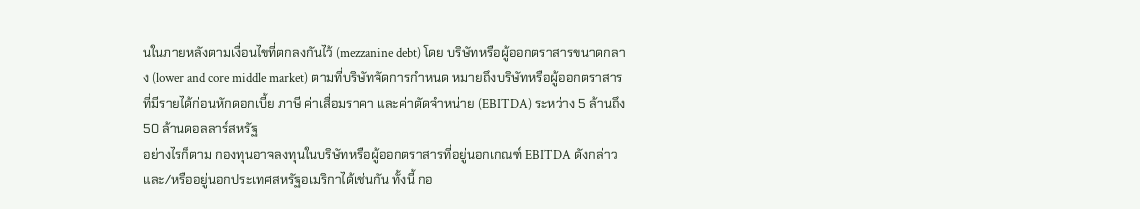นในภายหลังตามเงื่อนไขที่ตกลงกันไว้ (mezzanine debt) โดย บริษัทหรือผู้ออกตราสารขนาดกลาง (lower and core middle market) ตามที่บริษัทจัดการกำหนด หมายถึงบริษัทหรือผู้ออกตราสารที่มีรายได้ก่อนหักดอกเบี้ย ภาษี ค่าเสื่อมราคา และค่าตัดจำหน่าย (EBITDA) ระหว่าง 5 ล้านถึง 50 ล้านดอลลาร์สหรัฐ
อย่างไรก็ตาม กองทุนอาจลงทุนในบริษัทหรือผู้ออกตราสารที่อยู่นอกเกณฑ์ EBITDA ดังกล่าว และ/หรืออยู่นอกประเทศสหรัฐอเมริกาได้เช่นกัน ทั้งนี้ กอ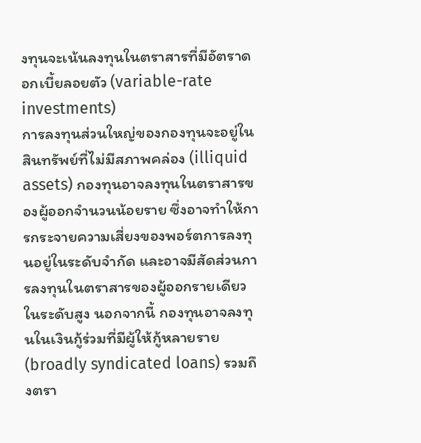งทุนจะเน้นลงทุนในตราสารที่มีอัตราดอกเบี้ยลอยตัว (variable-rate investments)
การลงทุนส่วนใหญ่ของกองทุนจะอยู่ในสินทรัพย์ที่ไม่มีสภาพคล่อง (illiquid assets) กองทุนอาจลงทุนในตราสารของผู้ออกจำนวนน้อยราย ซึ่งอาจทำให้การกระจายความเสี่ยงของพอร์ตการลงทุนอยู่ในระดับจำกัด และอาจมีสัดส่วนการลงทุนในตราสารของผู้ออกรายเดียวในระดับสูง นอกจากนี้ กองทุนอาจลงทุนในเงินกู้ร่วมที่มีผู้ให้กู้หลายราย (broadly syndicated loans) รวมถึงตรา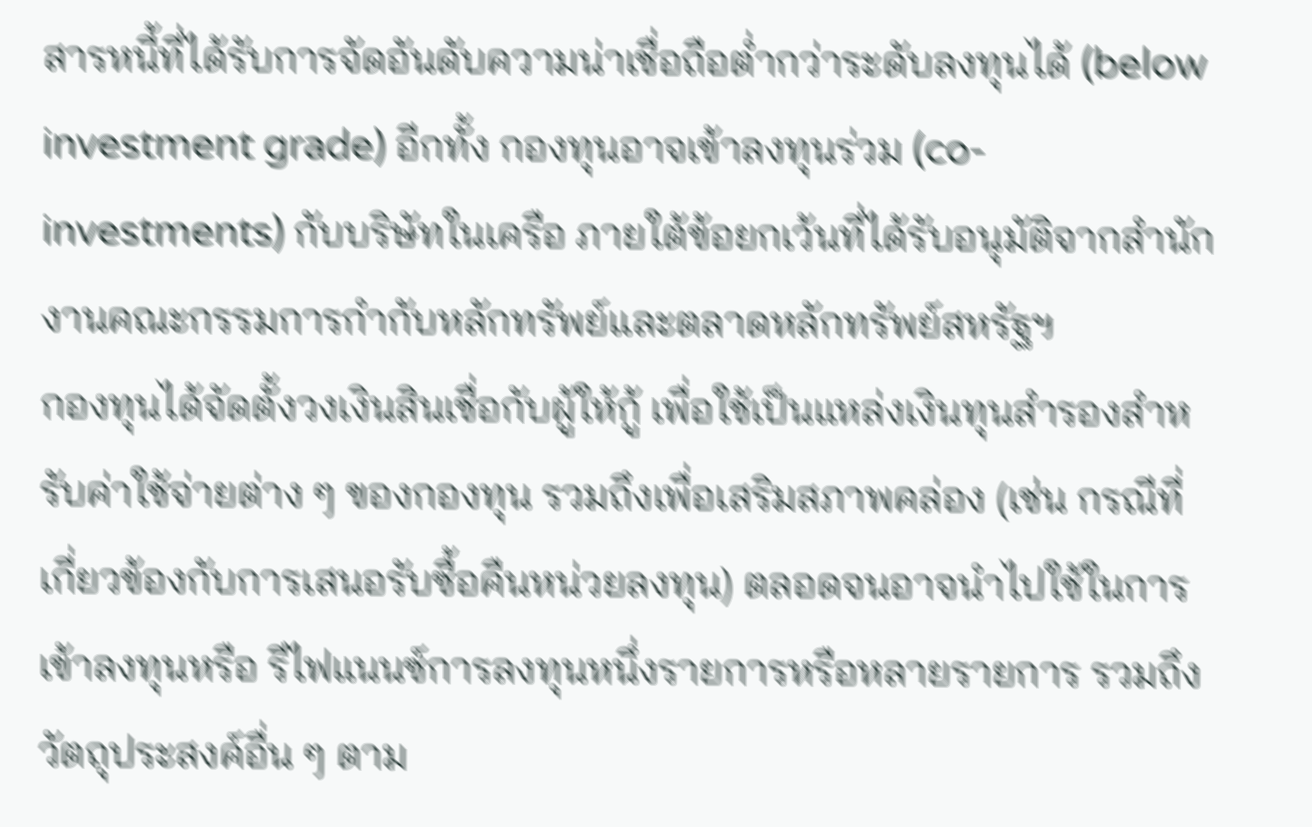สารหนี้ที่ได้รับการจัดอันดับความน่าเชื่อถือต่ำกว่าระดับลงทุนได้ (below investment grade) อีกทั้ง กองทุนอาจเข้าลงทุนร่วม (co-investments) กับบริษัทในเครือ ภายใต้ข้อยกเว้นที่ได้รับอนุมัติจากสำนักงานคณะกรรมการกำกับหลักทรัพย์และตลาดหลักทรัพย์สหรัฐฯ
กองทุนได้จัดตั้งวงเงินสินเชื่อกับผู้ให้กู้ เพื่อใช้เป็นแหล่งเงินทุนสำรองสำหรับค่าใช้จ่ายต่าง ๆ ของกองทุน รวมถึงเพื่อเสริมสภาพคล่อง (เช่น กรณีที่เกี่ยวข้องกับการเสนอรับซื้อคืนหน่วยลงทุน) ตลอดจนอาจนำไปใช้ในการเข้าลงทุนหรือ รีไฟแนนซ์การลงทุนหนึ่งรายการหรือหลายรายการ รวมถึงวัตถุประสงค์อื่น ๆ ตาม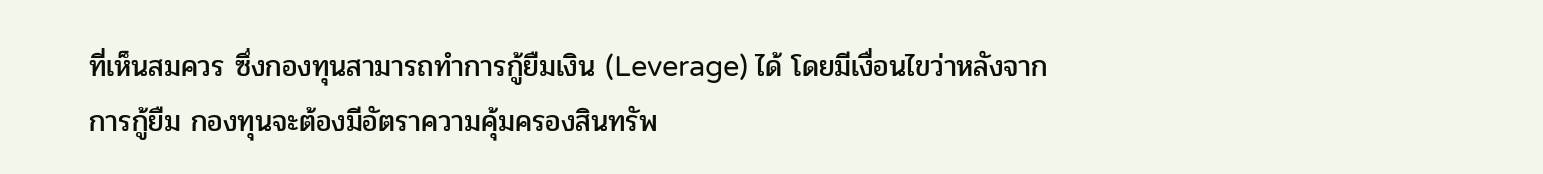ที่เห็นสมควร ซึ่งกองทุนสามารถทำการกู้ยืมเงิน (Leverage) ได้ โดยมีเงื่อนไขว่าหลังจากการกู้ยืม กองทุนจะต้องมีอัตราความคุ้มครองสินทรัพ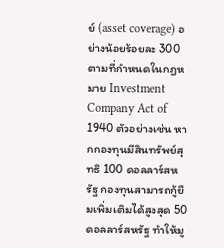ย์ (asset coverage) อย่างน้อยร้อยละ 300 ตามที่กำหนดในกฎหมาย Investment Company Act of 1940 ตัวอย่างเช่น หากกองทุนมีสินทรัพย์สุทธิ 100 ดอลลาร์สหรัฐ กองทุนสามารถกู้ยืมเพิ่มเติมได้สูงสุด 50 ดอลลาร์สหรัฐ ทำให้มู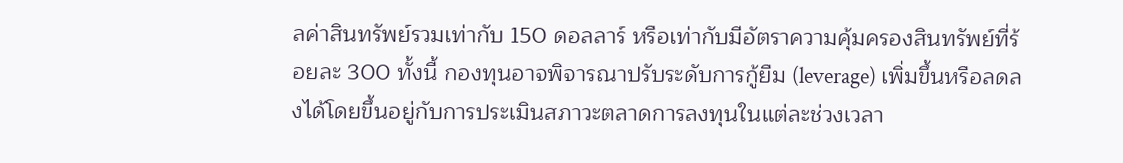ลค่าสินทรัพย์รวมเท่ากับ 150 ดอลลาร์ หรือเท่ากับมีอัตราความคุ้มครองสินทรัพย์ที่ร้อยละ 300 ทั้งนี้ กองทุนอาจพิจารณาปรับระดับการกู้ยืม (leverage) เพิ่มขึ้นหรือลดลงได้โดยขึ้นอยู่กับการประเมินสภาวะตลาดการลงทุนในแต่ละช่วงเวลา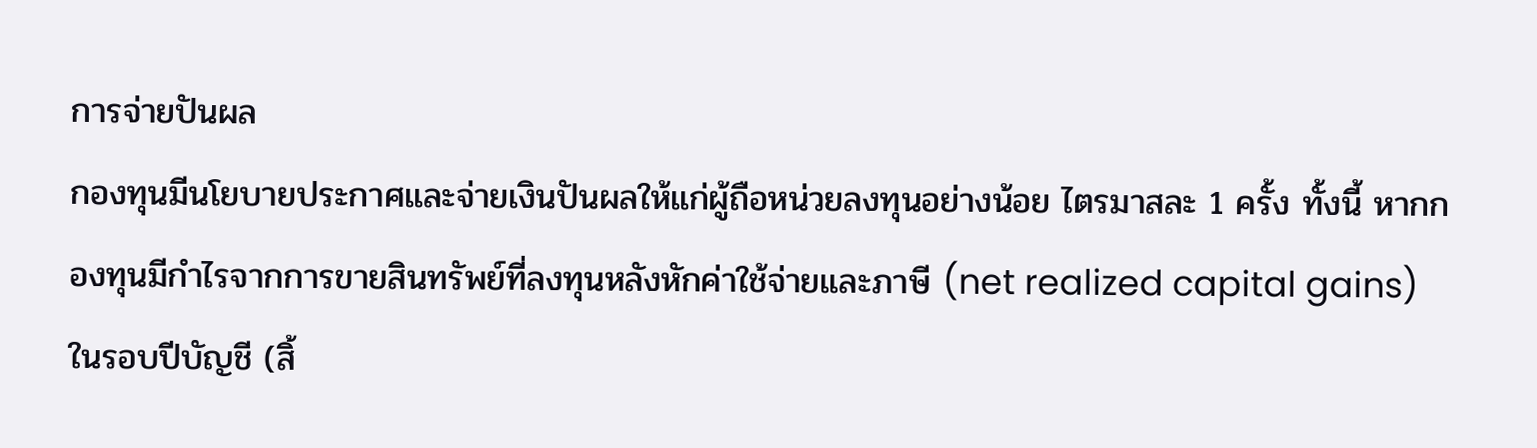การจ่ายปันผล
กองทุนมีนโยบายประกาศและจ่ายเงินปันผลให้แก่ผู้ถือหน่วยลงทุนอย่างน้อย ไตรมาสละ 1 ครั้ง ทั้งนี้ หากกองทุนมีกำไรจากการขายสินทรัพย์ที่ลงทุนหลังหักค่าใช้จ่ายและภาษี (net realized capital gains) ในรอบปีบัญชี (สิ้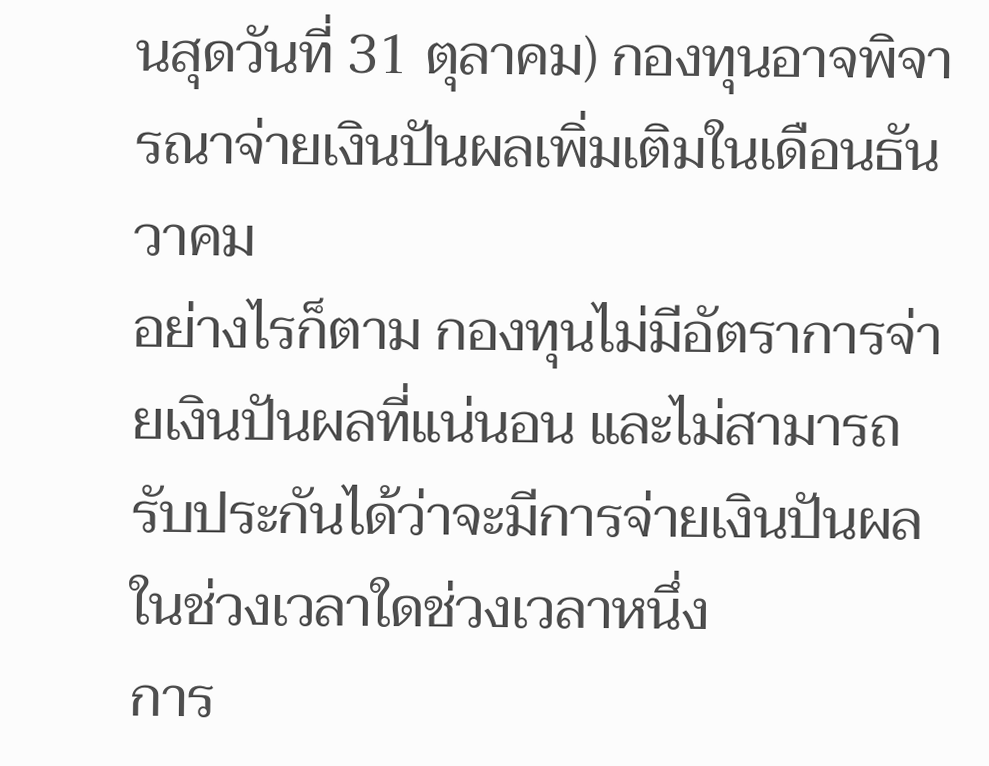นสุดวันที่ 31 ตุลาคม) กองทุนอาจพิจารณาจ่ายเงินปันผลเพิ่มเติมในเดือนธันวาคม
อย่างไรก็ตาม กองทุนไม่มีอัตราการจ่ายเงินปันผลที่แน่นอน และไม่สามารถรับประกันได้ว่าจะมีการจ่ายเงินปันผลในช่วงเวลาใดช่วงเวลาหนึ่ง
การ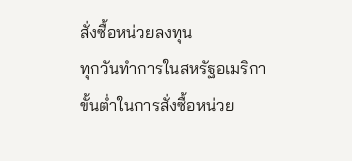สั่งซื้อหน่วยลงทุน
ทุกวันทำการในสหรัฐอเมริกา
ขั้นต่ำในการสั่งซื้อหน่วย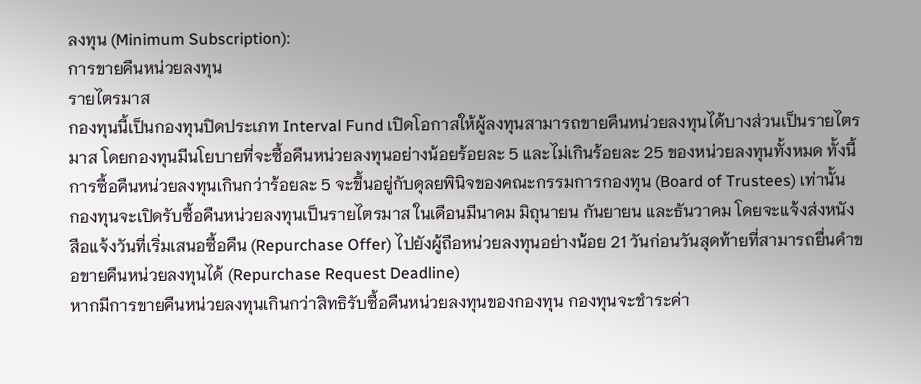ลงทุน (Minimum Subscription):
การขายคืนหน่วยลงทุน
รายไตรมาส
กองทุนนี้เป็นกองทุนปิดประเภท Interval Fund เปิดโอกาสให้ผู้ลงทุนสามารถขายคืนหน่วยลงทุนได้บางส่วนเป็นรายไตรมาส โดยกองทุนมีนโยบายที่จะซื้อคืนหน่วยลงทุนอย่างน้อยร้อยละ 5 และไม่เกินร้อยละ 25 ของหน่วยลงทุนทั้งหมด ทั้งนี้ การซื้อคืนหน่วยลงทุนเกินกว่าร้อยละ 5 จะขึ้นอยู่กับดุลยพินิจของคณะกรรมการกองทุน (Board of Trustees) เท่านั้น
กองทุนจะเปิดรับซื้อคืนหน่วยลงทุนเป็นรายไตรมาส ในเดือนมีนาคม มิถุนายน กันยายน และธันวาคม โดยจะแจ้งส่งหนังสือแจ้งวันที่เริ่มเสนอซื้อคืน (Repurchase Offer) ไปยังผู้ถือหน่วยลงทุนอย่างน้อย 21 วันก่อนวันสุดท้ายที่สามารถยื่นคำขอขายคืนหน่วยลงทุนได้ (Repurchase Request Deadline)
หากมีการขายคืนหน่วยลงทุนเกินกว่าสิทธิรับซื้อคืนหน่วยลงทุนของกองทุน กองทุนจะชำระค่า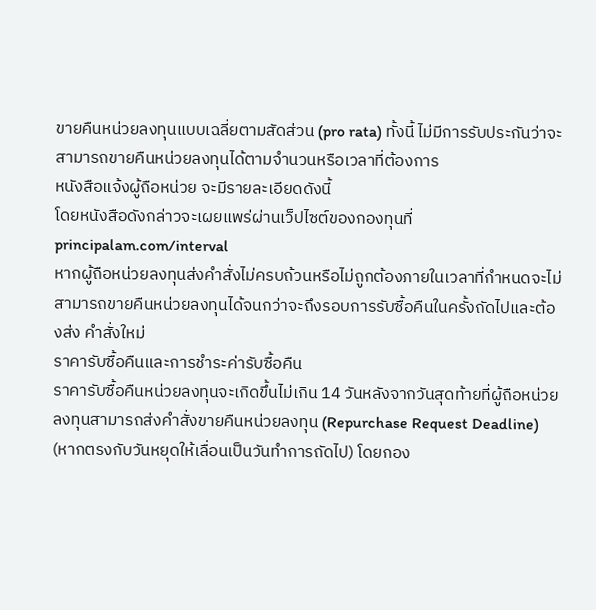ขายคืนหน่วยลงทุนแบบเฉลี่ยตามสัดส่วน (pro rata) ทั้งนี้ ไม่มีการรับประกันว่าจะสามารถขายคืนหน่วยลงทุนได้ตามจำนวนหรือเวลาที่ต้องการ
หนังสือแจ้งผู้ถือหน่วย จะมีรายละเอียดดังนี้
โดยหนังสือดังกล่าวจะเผยแพร่ผ่านเว็ปไซต์ของกองทุนที่ principalam.com/interval
หากผู้ถือหน่วยลงทุนส่งคำสั่งไม่ครบถ้วนหรือไม่ถูกต้องภายในเวลาที่กำหนดจะไม่สามารถขายคืนหน่วยลงทุนได้จนกว่าจะถึงรอบการรับซื้อคืนในครั้งถัดไปและต้องส่ง คำสั่งใหม่
ราคารับซื้อคืนและการชำระค่ารับซื้อคืน
ราคารับซื้อคืนหน่วยลงทุนจะเกิดขึ้นไม่เกิน 14 วันหลังจากวันสุดท้ายที่ผู้ถือหน่วยลงทุนสามารถส่งคำสั่งขายคืนหน่วยลงทุน (Repurchase Request Deadline) (หากตรงกับวันหยุดให้เลื่อนเป็นวันทำการถัดไป) โดยกอง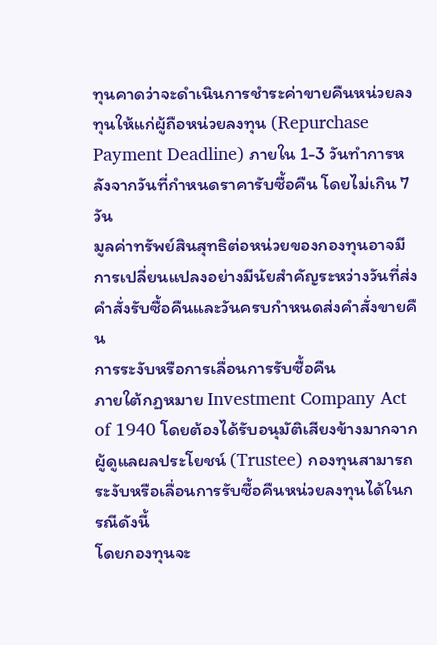ทุนคาดว่าจะดำเนินการชำระค่าขายคืนหน่วยลงทุนให้แก่ผู้ถือหน่วยลงทุน (Repurchase Payment Deadline) ภายใน 1-3 วันทำการหลังจากวันที่กำหนดราคารับซื้อคืน โดยไม่เกิน 7 วัน
มูลค่าทรัพย์สินสุทธิต่อหน่วยของกองทุนอาจมีการเปลี่ยนแปลงอย่างมีนัยสำคัญระหว่างวันที่ส่งคำสั่งรับซื้อคืนและวันครบกำหนดส่งคำสั่งขายคืน
การระงับหรือการเลื่อนการรับซื้อคืน
ภายใต้กฏหมาย Investment Company Act of 1940 โดยต้องได้รับอนุมัติเสียงข้างมากจากผู้ดูแลผลประโยชน์ (Trustee) กองทุนสามารถระงับหรือเลื่อนการรับซื้อคืนหน่วยลงทุนได้ในกรณีดังนี้
โดยกองทุนจะ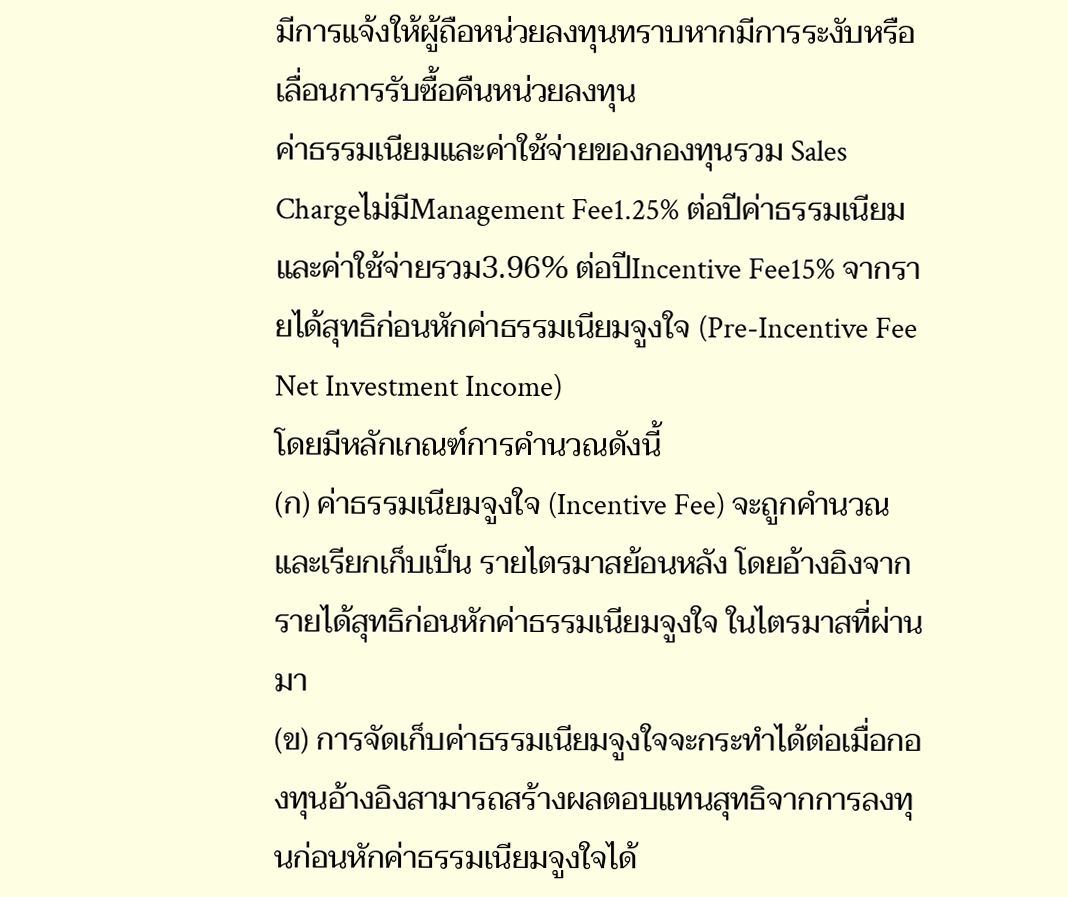มีการแจ้งให้ผู้ถือหน่วยลงทุนทราบหากมีการระงับหรือเลื่อนการรับซื้อคืนหน่วยลงทุน
ค่าธรรมเนียมและค่าใช้จ่ายของกองทุนรวม Sales Chargeไม่มีManagement Fee1.25% ต่อปีค่าธรรมเนียมและค่าใช้จ่ายรวม3.96% ต่อปีIncentive Fee15% จากรายได้สุทธิก่อนหักค่าธรรมเนียมจูงใจ (Pre-Incentive Fee Net Investment Income)
โดยมีหลักเกณฑ์การคำนวณดังนี้
(ก) ค่าธรรมเนียมจูงใจ (Incentive Fee) จะถูกคำนวณและเรียกเก็บเป็น รายไตรมาสย้อนหลัง โดยอ้างอิงจากรายได้สุทธิก่อนหักค่าธรรมเนียมจูงใจ ในไตรมาสที่ผ่านมา
(ข) การจัดเก็บค่าธรรมเนียมจูงใจจะกระทำได้ต่อเมื่อกองทุนอ้างอิงสามารถสร้างผลตอบแทนสุทธิจากการลงทุนก่อนหักค่าธรรมเนียมจูงใจได้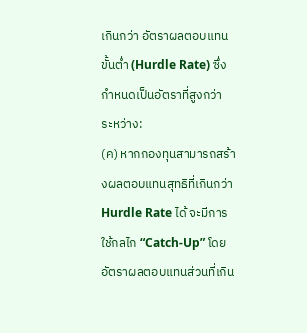เกินกว่า อัตราผลตอบแทน ขั้นต่ำ (Hurdle Rate) ซึ่งกำหนดเป็นอัตราที่สูงกว่า ระหว่าง:
(ค) หากกองทุนสามารถสร้างผลตอบแทนสุทธิที่เกินกว่า Hurdle Rate ได้ จะมีการใช้กลไก “Catch-Up” โดยอัตราผลตอบแทนส่วนที่เกิน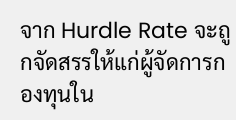จาก Hurdle Rate จะถูกจัดสรรให้แก่ผู้จัดการกองทุนใน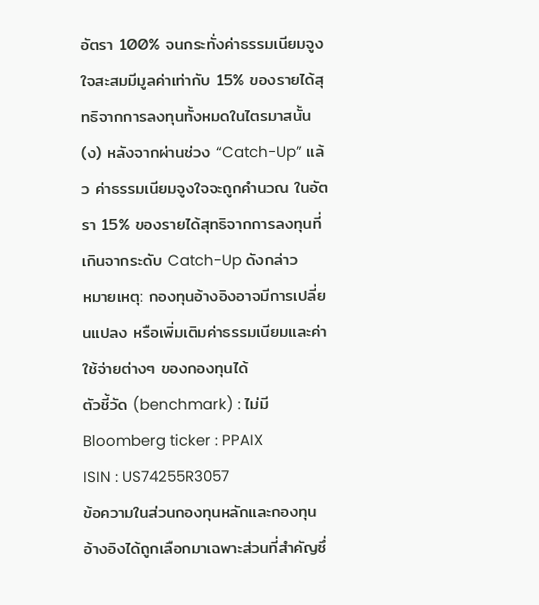อัตรา 100% จนกระทั่งค่าธรรมเนียมจูงใจสะสมมีมูลค่าเท่ากับ 15% ของรายได้สุทธิจากการลงทุนทั้งหมดในไตรมาสนั้น
(ง) หลังจากผ่านช่วง “Catch-Up” แล้ว ค่าธรรมเนียมจูงใจจะถูกคำนวณ ในอัตรา 15% ของรายได้สุทธิจากการลงทุนที่เกินจากระดับ Catch-Up ดังกล่าว
หมายเหตุ: กองทุนอ้างอิงอาจมีการเปลี่ยนแปลง หรือเพิ่มเติมค่าธรรมเนียมและค่าใช้จ่ายต่างๆ ของกองทุนได้
ตัวชี้วัด (benchmark) : ไม่มี
Bloomberg ticker : PPAIX
ISIN : US74255R3057
ข้อความในส่วนกองทุนหลักและกองทุนอ้างอิงได้ถูกเลือกมาเฉพาะส่วนที่สำคัญซึ่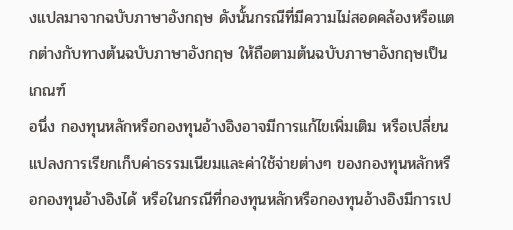งแปลมาจากฉบับภาษาอังกฤษ ดังนั้นกรณีที่มีความไม่สอดคล้องหรือแตกต่างกับทางต้นฉบับภาษาอังกฤษ ให้ถือตามต้นฉบับภาษาอังกฤษเป็นเกณฑ์
อนึ่ง กองทุนหลักหรือกองทุนอ้างอิงอาจมีการแก้ไขเพิ่มเติม หรือเปลี่ยนแปลงการเรียกเก็บค่าธรรมเนียมและค่าใช้จ่ายต่างๆ ของกองทุนหลักหรือกองทุนอ้างอิงได้ หรือในกรณีที่กองทุนหลักหรือกองทุนอ้างอิงมีการเป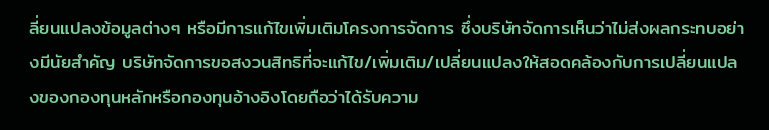ลี่ยนแปลงข้อมูลต่างๆ หรือมีการแก้ไขเพิ่มเติมโครงการจัดการ ซึ่งบริษัทจัดการเห็นว่าไม่ส่งผลกระทบอย่างมีนัยสำคัญ บริษัทจัดการขอสงวนสิทธิที่จะแก้ไข/เพิ่มเติม/เปลี่ยนแปลงให้สอดคล้องกับการเปลี่ยนแปลงของกองทุนหลักหรือกองทุนอ้างอิงโดยถือว่าได้รับความ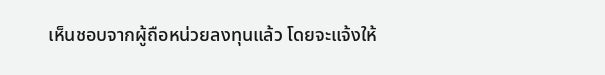เห็นชอบจากผู้ถือหน่วยลงทุนแล้ว โดยจะแจ้งให้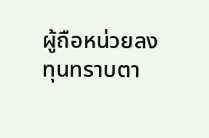ผู้ถือหน่วยลงทุนทราบตา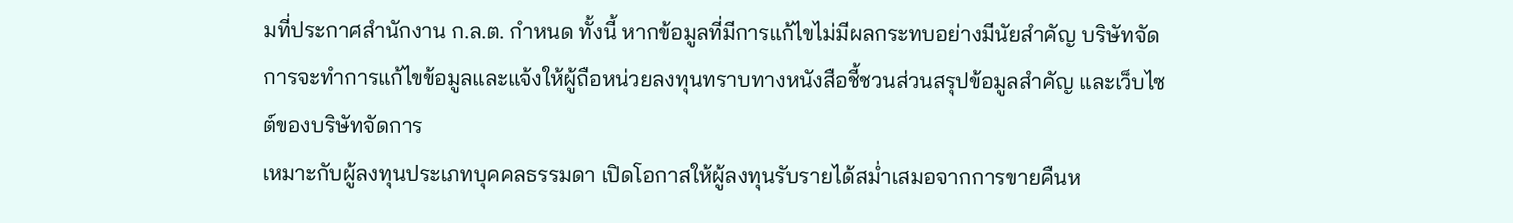มที่ประกาศสำนักงาน ก.ล.ต. กำหนด ทั้งนี้ หากข้อมูลที่มีการแก้ไขไม่มีผลกระทบอย่างมีนัยสำคัญ บริษัทจัดการจะทำการแก้ไขข้อมูลและแจ้งให้ผู้ถือหน่วยลงทุนทราบทางหนังสือชี้ชวนส่วนสรุปข้อมูลสำคัญ และเว็บไซต์ของบริษัทจัดการ
เหมาะกับผู้ลงทุนประเภทบุคคลธรรมดา เปิดโอกาสให้ผู้ลงทุนรับรายได้สม่ำเสมอจากการขายคืนห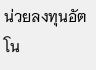น่วยลงทุนอัตโน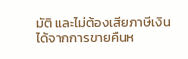มัติ และไม่ต้องเสียภาษีเงินได้จากการขายคืนห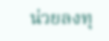น่วยลงทุ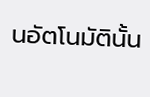นอัตโนมัตินั้น